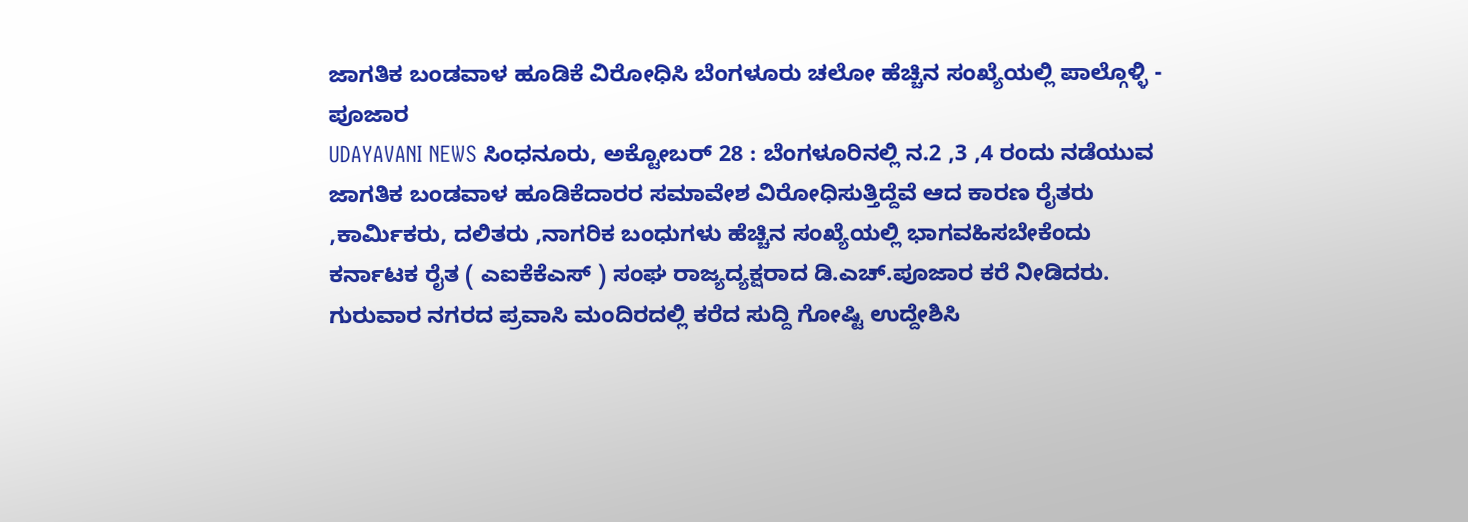ಜಾಗತಿಕ ಬಂಡವಾಳ ಹೂಡಿಕೆ ವಿರೋಧಿಸಿ ಬೆಂಗಳೂರು ಚಲೋ ಹೆಚ್ಚಿನ ಸಂಖ್ಯೆಯಲ್ಲಿ ಪಾಲ್ಗೊಳ್ಳಿ - ಪೂಜಾರ
UDAYAVANI NEWS ಸಿಂಧನೂರು, ಅಕ್ಟೋಬರ್ 28 : ಬೆಂಗಳೂರಿನಲ್ಲಿ ನ.2 ,3 ,4 ರಂದು ನಡೆಯುವ ಜಾಗತಿಕ ಬಂಡವಾಳ ಹೂಡಿಕೆದಾರರ ಸಮಾವೇಶ ವಿರೋಧಿಸುತ್ತಿದ್ದೆವೆ ಆದ ಕಾರಣ ರೈತರು ,ಕಾರ್ಮಿಕರು, ದಲಿತರು ,ನಾಗರಿಕ ಬಂಧುಗಳು ಹೆಚ್ಚಿನ ಸಂಖ್ಯೆಯಲ್ಲಿ ಭಾಗವಹಿಸಬೇಕೆಂದು ಕರ್ನಾಟಕ ರೈತ ( ಎಐಕೆಕೆಎಸ್ ) ಸಂಘ ರಾಜ್ಯದ್ಯಕ್ಷರಾದ ಡಿ.ಎಚ್.ಪೂಜಾರ ಕರೆ ನೀಡಿದರು. ಗುರುವಾರ ನಗರದ ಪ್ರವಾಸಿ ಮಂದಿರದಲ್ಲಿ ಕರೆದ ಸುದ್ದಿ ಗೋಷ್ಟಿ ಉದ್ದೇಶಿಸಿ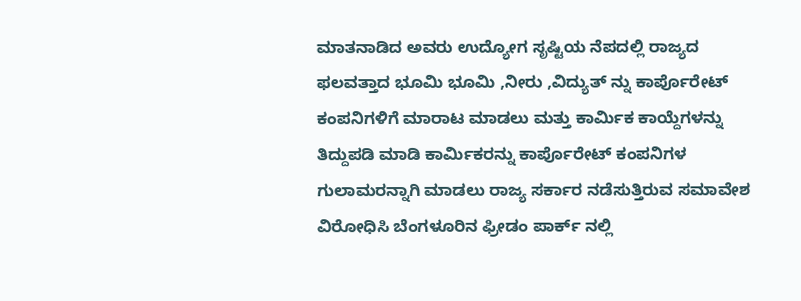ಮಾತನಾಡಿದ ಅವರು ಉದ್ಯೋಗ ಸೃಷ್ಟಿಯ ನೆಪದಲ್ಲಿ ರಾಜ್ಯದ ಫಲವತ್ತಾದ ಭೂಮಿ ಭೂಮಿ ,ನೀರು ,ವಿದ್ಯುತ್ ನ್ನು ಕಾರ್ಪೊರೇಟ್ ಕಂಪನಿಗಳಿಗೆ ಮಾರಾಟ ಮಾಡಲು ಮತ್ತು ಕಾರ್ಮಿಕ ಕಾಯ್ದೆಗಳನ್ನು ತಿದ್ದುಪಡಿ ಮಾಡಿ ಕಾರ್ಮಿಕರನ್ನು ಕಾರ್ಪೊರೇಟ್ ಕಂಪನಿಗಳ ಗುಲಾಮರನ್ನಾಗಿ ಮಾಡಲು ರಾಜ್ಯ ಸರ್ಕಾರ ನಡೆಸುತ್ತಿರುವ ಸಮಾವೇಶ ವಿರೋಧಿಸಿ ಬೆಂಗಳೂರಿನ ಫ್ರೀಡಂ ಪಾರ್ಕ್ ನಲ್ಲಿ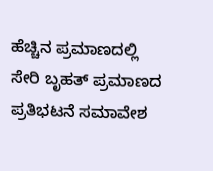ಹೆಚ್ಚಿನ ಪ್ರಮಾಣದಲ್ಲಿ ಸೇರಿ ಬೃಹತ್ ಪ್ರಮಾಣದ ಪ್ರತಿಭಟನೆ ಸಮಾವೇಶ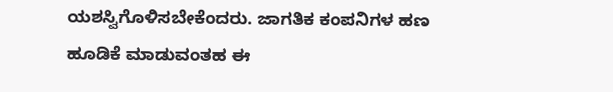ಯಶಸ್ವಿಗೊಳಿಸಬೇಕೆಂದರು. ಜಾಗತಿಕ ಕಂಪನಿಗಳ ಹಣ ಹೂಡಿಕೆ ಮಾಡುವಂತಹ ಈ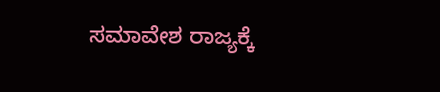ಸಮಾವೇಶ ರಾಜ್ಯಕ್ಕೆ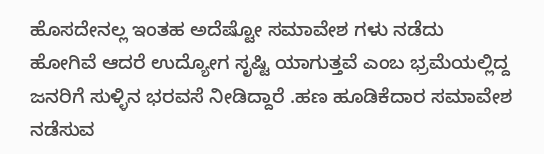ಹೊಸದೇನಲ್ಲ ಇಂತಹ ಅದೆಷ್ಟೋ ಸಮಾವೇಶ ಗಳು ನಡೆದು ಹೋಗಿವೆ ಆದರೆ ಉದ್ಯೋಗ ಸೃಷ್ಟಿ ಯಾಗುತ್ತವೆ ಎಂಬ ಭ್ರಮೆಯಲ್ಲಿದ್ದ ಜನರಿಗೆ ಸುಳ್ಳಿನ ಭರವಸೆ ನೀಡಿದ್ದಾರೆ .ಹಣ ಹೂಡಿಕೆದಾರ ಸಮಾವೇಶ ನಡೆಸುವ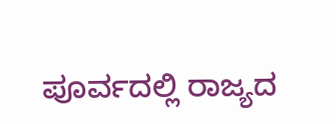ಪೂರ್ವದಲ್ಲಿ ರಾಜ್ಯದ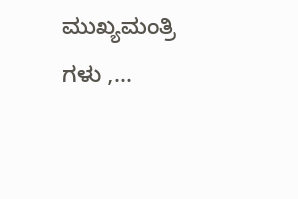ಮುಖ್ಯಮಂತ್ರಿ ಗಳು ,...